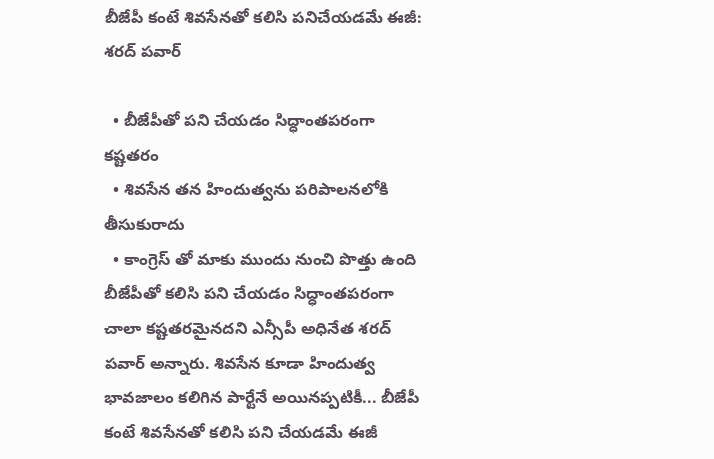బీజేపీ కంటే శివసేనతో కలిసి పనిచేయడమే ఈజీ: శరద్ పవార్

  • బీజేపీతో పని చేయడం సిద్ధాంతపరంగా కష్టతరం
  • శివసేన తన హిందుత్వను పరిపాలనలోకి తీసుకురాదు
  • కాంగ్రెస్ తో మాకు ముందు నుంచి పొత్తు ఉంది
బీజేపీతో కలిసి పని చేయడం సిద్ధాంతపరంగా చాలా కష్టతరమైనదని ఎన్సీపీ అధినేత శరద్ పవార్ అన్నారు. శివసేన కూడా హిందుత్వ భావజాలం కలిగిన పార్టేనే అయినప్పటికీ... బీజేపీ కంటే శివసేనతో కలిసి పని చేయడమే ఈజీ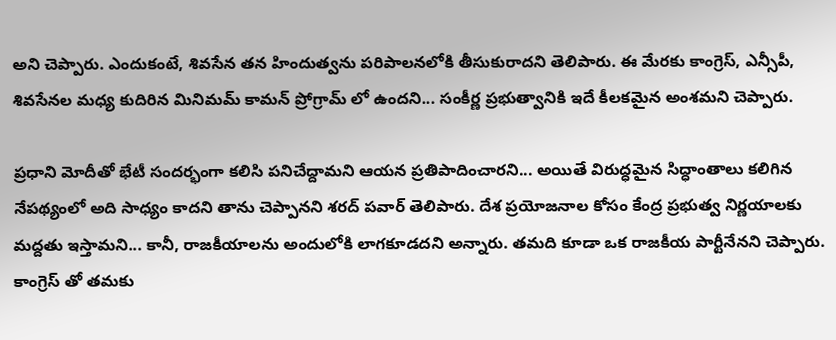అని చెప్పారు. ఎందుకంటే, శివసేన తన హిందుత్వను పరిపాలనలోకి తీసుకురాదని తెలిపారు. ఈ మేరకు కాంగ్రెస్, ఎన్సీపీ, శివసేనల మధ్య కుదిరిన మినిమమ్ కామన్ ప్రోగ్రామ్ లో ఉందని... సంకీర్ణ ప్రభుత్వానికి ఇదే కీలకమైన అంశమని చెప్పారు.

ప్రధాని మోదీతో భేటీ సందర్భంగా కలిసి పనిచేద్దామని ఆయన ప్రతిపాదించారని... అయితే విరుద్ధమైన సిద్ధాంతాలు కలిగిన నేపథ్యంలో అది సాధ్యం కాదని తాను చెప్పానని శరద్ పవార్ తెలిపారు. దేశ ప్రయోజనాల కోసం కేంద్ర ప్రభుత్వ నిర్ణయాలకు మద్దతు ఇస్తామని... కానీ, రాజకీయాలను అందులోకి లాగకూడదని అన్నారు. తమది కూడా ఒక రాజకీయ పార్టీనేనని చెప్పారు. కాంగ్రెస్ తో తమకు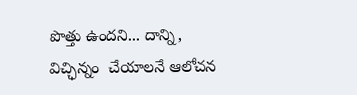పొత్తు ఉందని... దాన్ని, విచ్ఛిన్నం  చేయాలనే ఆలోచన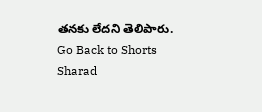తనకు లేదని తెలిపారు.
Go Back to Shorts
Sharad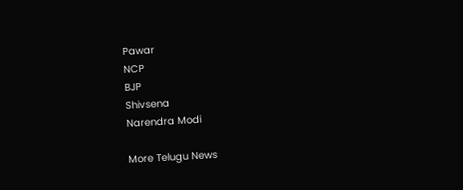Pawar
NCP
BJP
Shivsena
Narendra Modi

More Telugu News